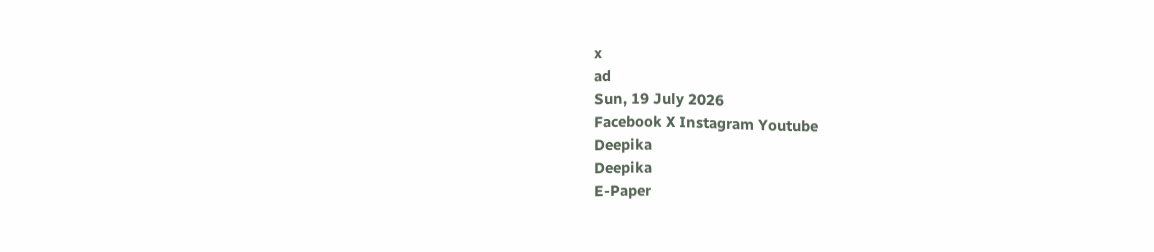x
ad
Sun, 19 July 2026
Facebook X Instagram Youtube
Deepika
Deepika
E-Paper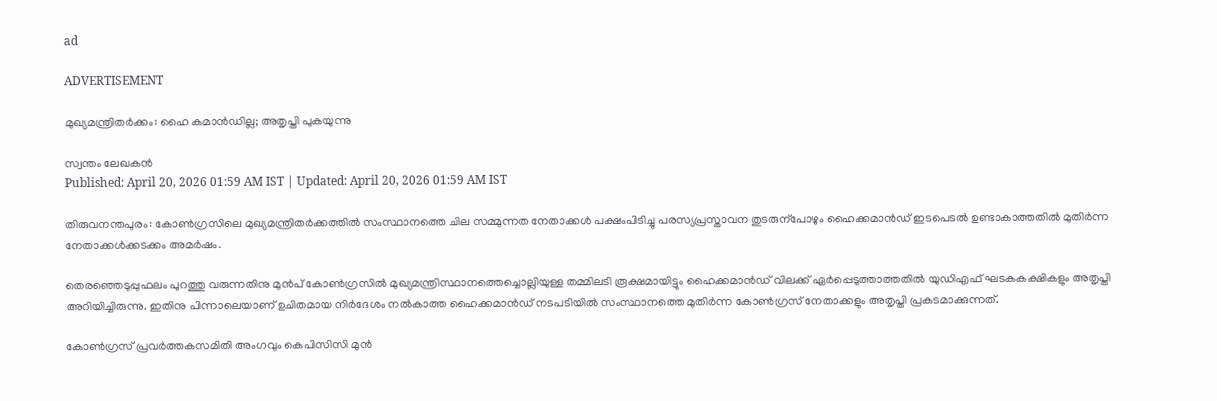ad

ADVERTISEMENT

മുഖ്യമന്ത്രിതർക്കം: ഹൈ കമാൻഡില്ല; അതൃപ്തി പുകയുന്നു

സ്വന്തം ലേഖകൻ
Published: April 20, 2026 01:59 AM IST | Updated: April 20, 2026 01:59 AM IST

തിരുവനന്തപുരം: കോണ്‍ഗ്രസിലെ മുഖ്യമന്ത്രിതർക്കത്തിൽ സംസ്ഥാനത്തെ ചില സമ്മുന്നത നേതാക്കൾ പക്ഷംപിടിച്ചു പരസ്യപ്രസ്താവന തുടരുന്പോഴും ഹൈക്കമാൻഡ് ഇടപെടൽ ഉണ്ടാകാത്തതിൽ മുതിർന്ന നേതാക്കൾക്കടക്കം അമർഷം.

തെരഞ്ഞെടുപ്പുഫലം പുറത്തു വരുന്നതിനു മുൻപ് കോണ്‍ഗ്രസിൽ മുഖ്യമന്ത്രിസ്ഥാനത്തെച്ചൊല്ലിയുള്ള തമ്മിലടി രൂക്ഷമായിട്ടും ഹൈക്കമാൻഡ് വിലക്ക് ഏർപ്പെടുത്താത്തതിൽ യുഡിഎഫ് ഘടകകക്ഷികളും അതൃപ്തി അറിയിച്ചിരുന്നു. ഇതിനു പിന്നാലെയാണ് ഉചിതമായ നിർദേശം നൽകാത്ത ഹൈക്കമാൻഡ് നടപടിയിൽ സംസ്ഥാനത്തെ മുതിർന്ന കോണ്‍ഗ്രസ് നേതാക്കളും അതൃപ്തി പ്രകടമാക്കുന്നത്.

കോണ്‍ഗ്രസ് പ്രവർത്തകസമിതി അംഗവും കെപിസിസി മുൻ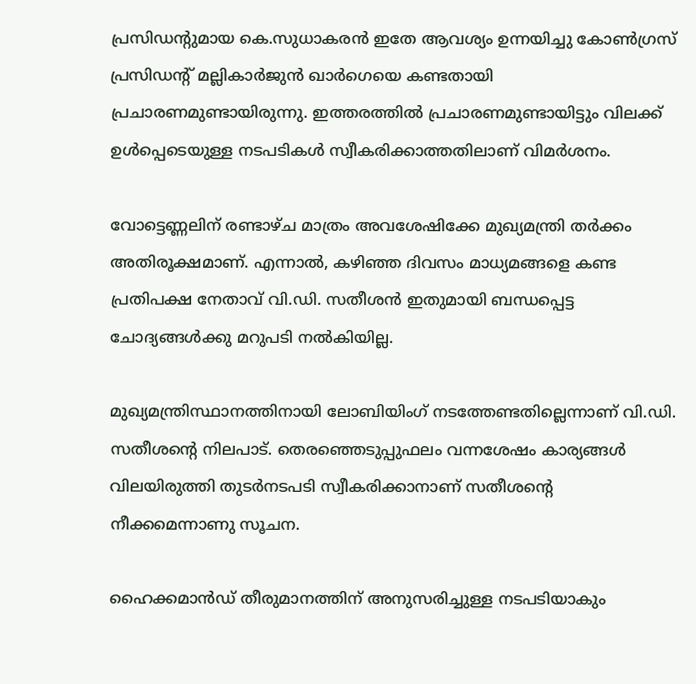പ്രസിഡന്‍റുമായ കെ.സുധാകരൻ ഇതേ ആവശ്യം ഉന്നയിച്ചു കോണ്‍ഗ്രസ് പ്രസിഡന്‍റ് മല്ലികാർജുൻ ഖാർഗെയെ കണ്ടതായി പ്രചാരണമുണ്ടായിരുന്നു. ഇത്തരത്തിൽ പ്രചാരണമുണ്ടായിട്ടും വിലക്ക് ഉൾപ്പെടെയുള്ള നടപടികൾ സ്വീകരിക്കാത്തതിലാണ് വിമർശനം.

വോട്ടെണ്ണലിന് രണ്ടാഴ്ച മാത്രം അവശേഷിക്കേ മുഖ്യമന്ത്രി തർക്കം അതിരൂക്ഷമാണ്. എന്നാൽ, കഴിഞ്ഞ ദിവസം മാധ്യമങ്ങളെ കണ്ട പ്രതിപക്ഷ നേതാവ് വി.ഡി. സതീശൻ ഇതുമായി ബന്ധപ്പെട്ട ചോദ്യങ്ങൾക്കു മറുപടി നൽകിയില്ല.

മുഖ്യമന്ത്രിസ്ഥാനത്തിനായി ലോബിയിംഗ് നടത്തേണ്ടതില്ലെന്നാണ് വി.ഡി. സതീശന്‍റെ നിലപാട്. തെരഞ്ഞെടുപ്പുഫലം വന്നശേഷം കാര്യങ്ങൾ വിലയിരുത്തി തുടർനടപടി സ്വീകരിക്കാനാണ് സതീശന്‍റെ നീക്കമെന്നാണു സൂചന.

ഹൈക്കമാൻഡ് തീരുമാനത്തിന് അനുസരിച്ചുള്ള നടപടിയാകും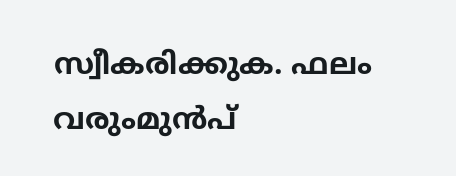സ്വീകരിക്കുക. ഫലം വരുംമുൻപ്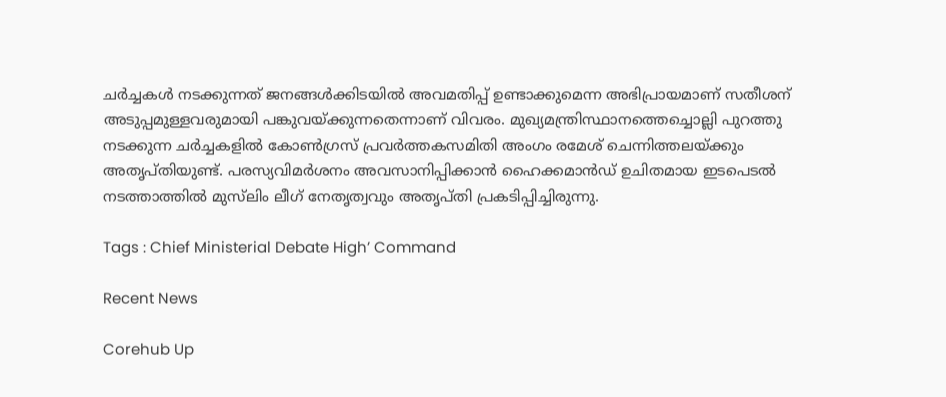ചർച്ചകൾ നടക്കുന്നത് ജനങ്ങൾക്കിടയിൽ അവമതിപ്പ് ഉണ്ടാക്കുമെന്ന അഭിപ്രായമാണ് സതീശന് അടുപ്പമുള്ളവരുമായി പങ്കുവയ്ക്കുന്നതെന്നാണ് വിവരം. മുഖ്യമന്ത്രിസ്ഥാനത്തെച്ചൊല്ലി പുറത്തു നടക്കുന്ന ചർച്ചകളിൽ കോണ്‍ഗ്രസ് പ്രവർത്തകസമിതി അംഗം രമേശ് ചെന്നിത്തലയ്ക്കും അതൃപ്തിയുണ്ട്. പരസ്യവിമർശനം അവസാനിപ്പിക്കാൻ ഹൈക്കമാൻഡ് ഉചിതമായ ഇടപെടൽ നടത്താത്തിൽ മുസ്‌ലിം ലീഗ് നേതൃത്വവും അതൃപ്തി പ്രകടിപ്പിച്ചിരുന്നു.

Tags : Chief Ministerial Debate High’ Command

Recent News

Corehub Up